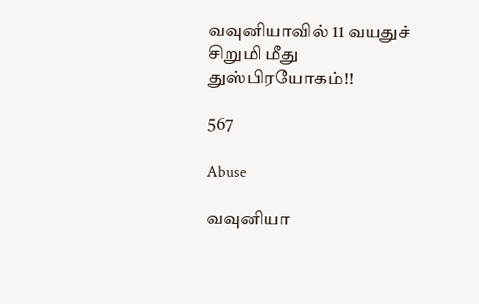வவுனியாவில் 11 வயதுச் சிறுமி மீது துஸ்பிரயோகம்!!

567

Abuse

வவுனியா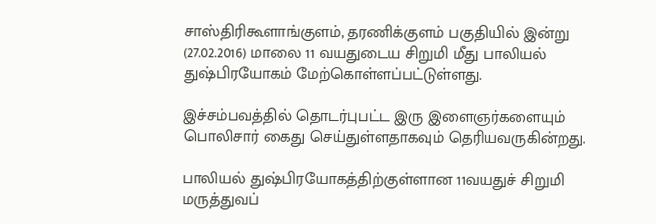சாஸ்திரிகூளாங்குளம், தரணிக்குளம் பகுதியில் இன்று (27.02.2016) மாலை 11 வயதுடைய சிறுமி மீது பாலியல் துஷ்பிரயோகம் மேற்கொள்ளப்பட்டுள்ளது.

இச்சம்பவத்தில் தொடர்புபட்ட இரு இளைஞர்களையும் பொலிசார் கைது செய்துள்ளதாகவும் தெரியவருகின்றது.

பாலியல் துஷ்பிரயோகத்திற்குள்ளான 11வயதுச் சிறுமி மருத்துவப்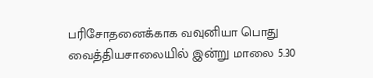பரிசோதனைக்காக வவுனியா பொது வைத்தியசாலையில் இன்று மாலை 5.30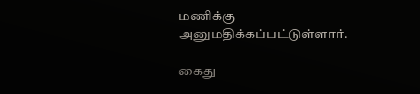மணிக்கு அனுமதிக்கப்பட்டுள்ளார்.

கைது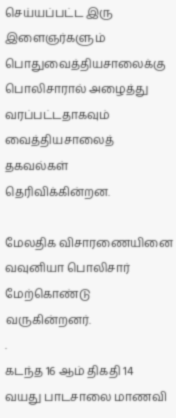செய்யப்பட்ட இரு இளைஞர்களும் பொதுவைத்தியசாலைக்கு பொலிசாரால் அழைத்து வரப்பட்டதாகவும் வைத்தியசாலைத் தகவல்கள் தெரிவிக்கின்றன.

மேலதிக விசாரணையினை வவுனியா பொலிசார் மேற்கொண்டு வருகின்றனர்.
.
கடந்த 16 ஆம் திகதி 14 வயது பாடசாலை மாணவி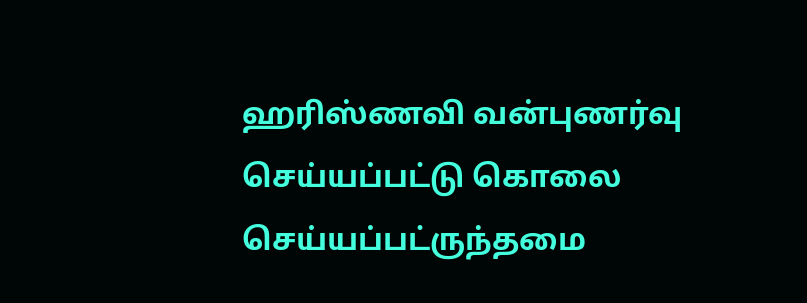ஹரிஸ்ணவி வன்புணர்வு செய்யப்பட்டு கொலை செய்யப்பட்ருந்தமை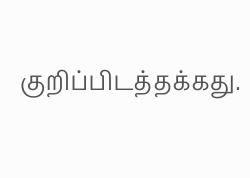குறிப்பிடத்தக்கது.